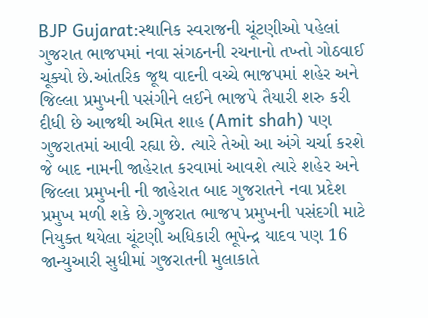BJP Gujarat:સ્થાનિક સ્વરાજની ચૂંટણીઓ પહેલાં ગુજરાત ભાજપમાં નવા સંગઠનની રચનાનો તખ્તો ગોઠવાઈ ચૂક્યો છે.આંતરિક જૂથ વાદની વચ્ચે ભાજપમાં શહેર અને જિલ્લા પ્રમુખની પસંગીને લઈને ભાજપે તૈયારી શરુ કરી દીધી છે આજથી અમિત શાહ (Amit shah) પણ ગુજરાતમાં આવી રહ્યા છે. ત્યારે તેઓ આ અંગે ચર્ચા કરશે જે બાદ નામની જાહેરાત કરવામાં આવશે ત્યારે શહેર અને જિલ્લા પ્રમુખની ની જાહેરાત બાદ ગુજરાતને નવા પ્રદેશ પ્રમુખ મળી શકે છે.ગુજરાત ભાજપ પ્રમુખની પસંદગી માટે નિયુક્ત થયેલા ચૂંટણી અધિકારી ભૂપેન્દ્ર યાદવ પણ 16 જાન્યુઆરી સુધીમાં ગુજરાતની મુલાકાતે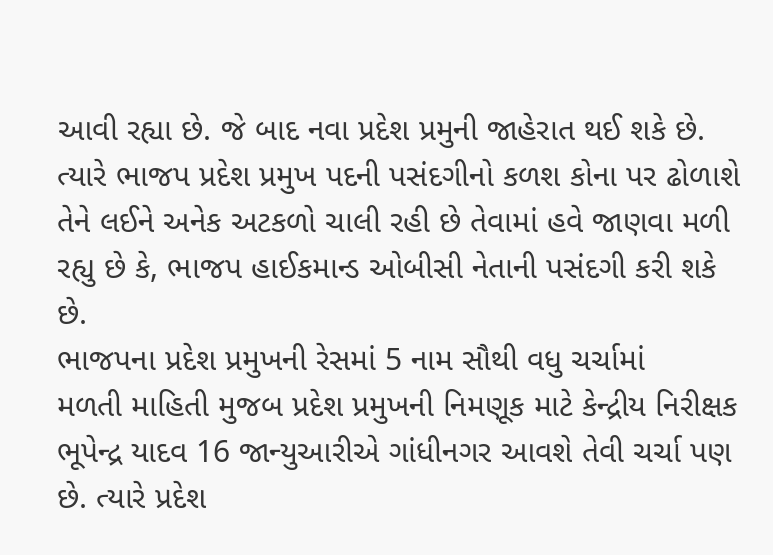આવી રહ્યા છે. જે બાદ નવા પ્રદેશ પ્રમુની જાહેરાત થઈ શકે છે. ત્યારે ભાજપ પ્રદેશ પ્રમુખ પદની પસંદગીનો કળશ કોના પર ઢોળાશે તેને લઈને અનેક અટકળો ચાલી રહી છે તેવામાં હવે જાણવા મળી રહ્યુ છે કે, ભાજપ હાઈકમાન્ડ ઓબીસી નેતાની પસંદગી કરી શકે છે.
ભાજપના પ્રદેશ પ્રમુખની રેસમાં 5 નામ સૌથી વધુ ચર્ચામાં
મળતી માહિતી મુજબ પ્રદેશ પ્રમુખની નિમણૂક માટે કેન્દ્રીય નિરીક્ષક ભૂપેન્દ્ર યાદવ 16 જાન્યુઆરીએ ગાંધીનગર આવશે તેવી ચર્ચા પણ છે. ત્યારે પ્રદેશ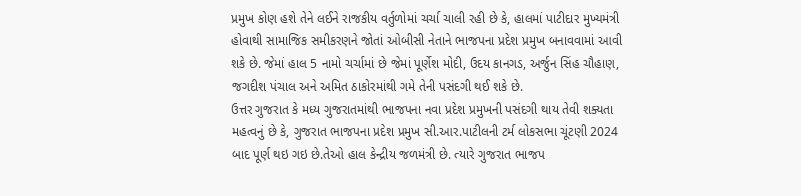પ્રમુખ કોણ હશે તેને લઈને રાજકીય વર્તુળોમાં ચર્ચા ચાલી રહી છે કે, હાલમાં પાટીદાર મુખ્યમંત્રી હોવાથી સામાજિક સમીકરણને જોતાં ઓબીસી નેતાને ભાજપના પ્રદેશ પ્રમુખ બનાવવામાં આવી શકે છે. જેમાં હાલ 5 નામો ચર્ચામાં છે જેમાં પૂર્ણેશ મોદી, ઉદય કાનગડ, અર્જુન સિંહ ચૌહાણ, જગદીશ પંચાલ અને અમિત ઠાકોરમાંથી ગમે તેની પસંદગી થઈ શકે છે.
ઉત્તર ગુજરાત કે મધ્ય ગુજરાતમાંથી ભાજપના નવા પ્રદેશ પ્રમુખની પસંદગી થાય તેવી શક્યતા
મહત્વનું છે કે, ગુજરાત ભાજપના પ્રદેશ પ્રમુખ સી.આર.પાટીલની ટર્મ લોકસભા ચૂંટણી 2024 બાદ પૂર્ણ થઇ ગઇ છે.તેઓ હાલ કેન્દ્રીય જળમંત્રી છે. ત્યારે ગુજરાત ભાજપ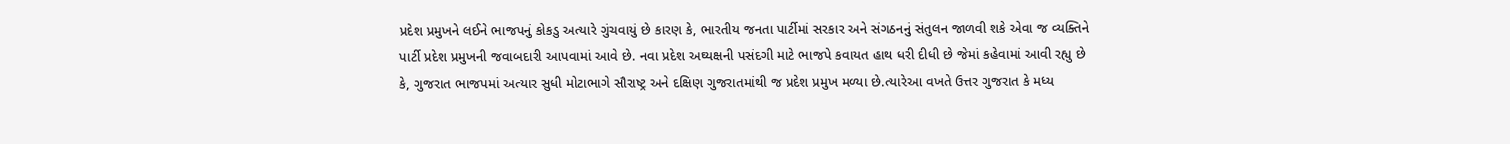પ્રદેશ પ્રમુખને લઈને ભાજપનું કોકડુ અત્યારે ગુંચવાયું છે કારણ કે, ભારતીય જનતા પાર્ટીમાં સરકાર અને સંગઠનનું સંતુલન જાળવી શકે એવા જ વ્યક્તિને પાર્ટી પ્રદેશ પ્રમુખની જવાબદારી આપવામાં આવે છે. નવા પ્રદેશ અઘ્યક્ષની પસંદગી માટે ભાજપે કવાયત હાથ ધરી દીધી છે જેમાં કહેવામાં આવી રહ્યુ છે કે, ગુજરાત ભાજપમાં અત્યાર સુધી મોટાભાગે સૌરાષ્ટ્ર અને દક્ષિણ ગુજરાતમાંથી જ પ્રદેશ પ્રમુખ મળ્યા છે.ત્યારેઆ વખતે ઉત્તર ગુજરાત કે મધ્ય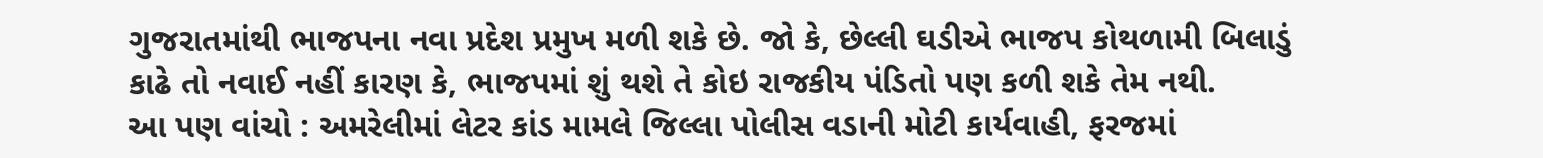ગુજરાતમાંથી ભાજપના નવા પ્રદેશ પ્રમુખ મળી શકે છે. જો કે, છેલ્લી ઘડીએ ભાજપ કોથળામી બિલાડું કાઢે તો નવાઈ નહીં કારણ કે, ભાજપમાં શું થશે તે કોઇ રાજકીય પંડિતો પણ કળી શકે તેમ નથી.
આ પણ વાંચો : અમરેલીમાં લેટર કાંડ મામલે જિલ્લા પોલીસ વડાની મોટી કાર્યવાહી, ફરજમાં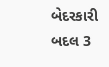બેદરકારી બદલ 3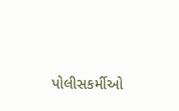પોલીસકર્મીઓ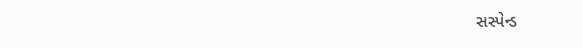સસ્પેન્ડ